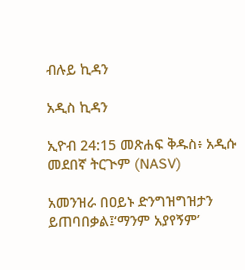ብሉይ ኪዳን

አዲስ ኪዳን

ኢዮብ 24:15 መጽሐፍ ቅዱስ፥ አዲሱ መደበኛ ትርጒም (NASV)

አመንዝራ በዐይኑ ድንግዝግዝታን ይጠባበቃል፤‘ማንም አያየኝም’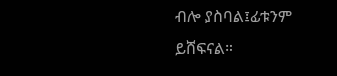ብሎ ያስባል፤ፊቱንም ይሸፍናል።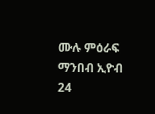ሙሉ ምዕራፍ ማንበብ ኢዮብ 24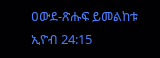ዐውደ-ጽሑፍ ይመልከቱ ኢዮብ 24:15